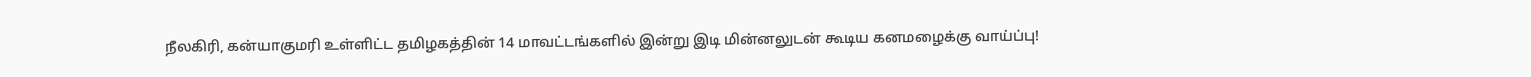நீலகிரி, கன்யாகுமரி உள்ளிட்ட தமிழகத்தின் 14 மாவட்டங்களில் இன்று இடி மின்னலுடன் கூடிய கனமழைக்கு வாய்ப்பு!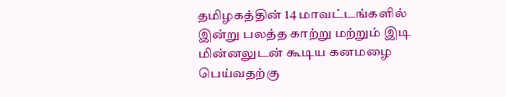தமிழகத்தின் 14 மாவட்டங்களில் இன்று பலத்த காற்று மற்றும் இடி மின்னலுடன் கூடிய கனமழை பெய்வதற்கு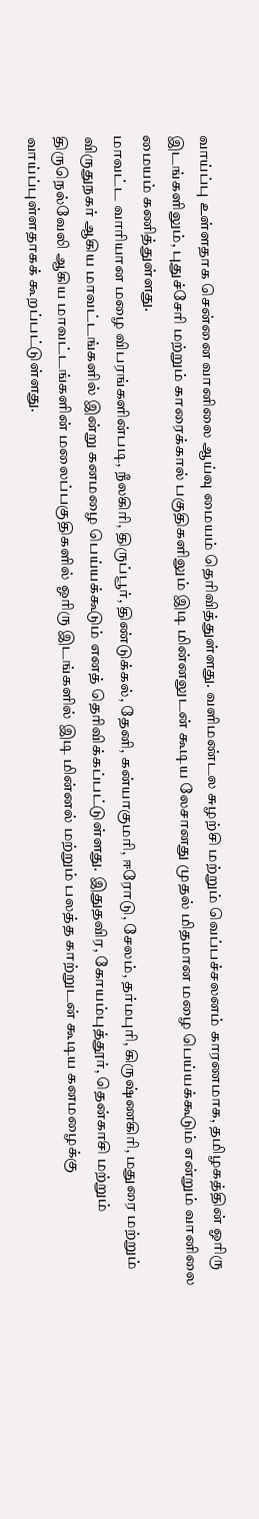வாய்ப்பு உள்ளதாக சென்னை வானிலை ஆய்வு மையம் தெரிவித்துள்ளது. வளிமண்டல சுழற்சி மற்றும் வெப்பச்சலனம் காரணமாக, தமிழகத்தின் ஓரிரு இடங்களிலும், புதுச்சேரி மற்றும் காரைக்கால் பகுதிகளிலும் இடி மின்னலுடன் கூடிய லேசானது முதல் மிதமான மழை பெய்யக்கூடும் என்றும் வானிலை மையம் கணித்துள்ளது.
மாவட்ட வாரியான மழை விபரங்களின்படி, நீலகிரி, திருப்பூர், திண்டுக்கல், தேனி, கன்யாகுமரி, ஈரோடு, சேலம், தர்மபுரி, கிருஷ்ணகிரி, மதுரை மற்றும் விருதுநகர் ஆகிய மாவட்டங்களில் இன்று கனமழை பெய்யக்கூடும் எனத் தெரிவிக்கப்பட்டுள்ளது. இதுதவிர, கோயம்புத்தூர், தென்காசி மற்றும் திருநெல்வேலி ஆகிய மாவட்டங்களின் மலைப்பகுதிகளில் ஓரிரு இடங்களில் இடி மின்னல் மற்றும் பலத்த காற்றுடன் கூடிய கனமழைக்கு வாய்ப்புள்ளதாகக் கூறப்பட்டுள்ளது.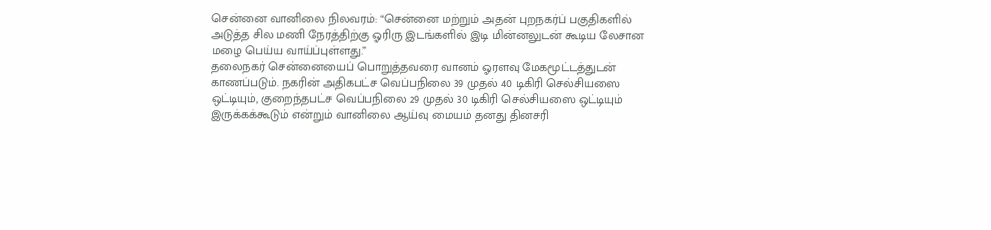சென்னை வானிலை நிலவரம்: “சென்னை மற்றும் அதன் புறநகர்ப் பகுதிகளில் அடுத்த சில மணி நேரத்திற்கு ஓரிரு இடங்களில் இடி மின்னலுடன் கூடிய லேசான மழை பெய்ய வாய்ப்புள்ளது.”
தலைநகர் சென்னையைப் பொறுத்தவரை வானம் ஓரளவு மேகமூட்டத்துடன் காணப்படும். நகரின் அதிகபட்ச வெப்பநிலை 39 முதல் 40 டிகிரி செல்சியஸை ஒட்டியும், குறைந்தபட்ச வெப்பநிலை 29 முதல் 30 டிகிரி செல்சியஸை ஒட்டியும் இருக்கக்கூடும் என்றும் வானிலை ஆய்வு மையம் தனது தினசரி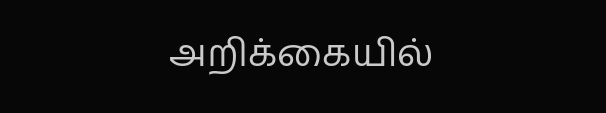அறிக்கையில்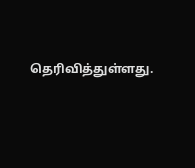தெரிவித்துள்ளது.